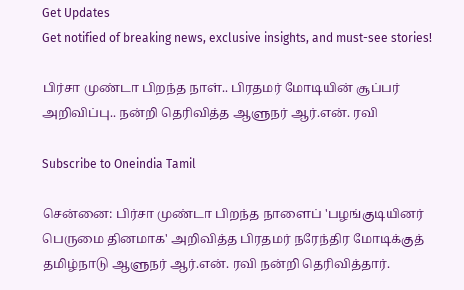Get Updates
Get notified of breaking news, exclusive insights, and must-see stories!

பிர்சா முண்டா பிறந்த நாள்.. பிரதமர் மோடியின் சூப்பர் அறிவிப்பு.. நன்றி தெரிவித்த ஆளுநர் ஆர்.என். ரவி

Subscribe to Oneindia Tamil

சென்னை: பிர்சா முண்டா பிறந்த நாளைப் 'பழங்குடியினர் பெருமை தினமாக' அறிவித்த பிரதமர் நரேந்திர மோடிக்குத் தமிழ்நாடு ஆளுநர் ஆர்.என். ரவி நன்றி தெரிவித்தார்.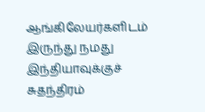ஆங்கிலேயர்களிடம் இருந்து நமது இந்தியாவுக்குச் சுதந்திரம்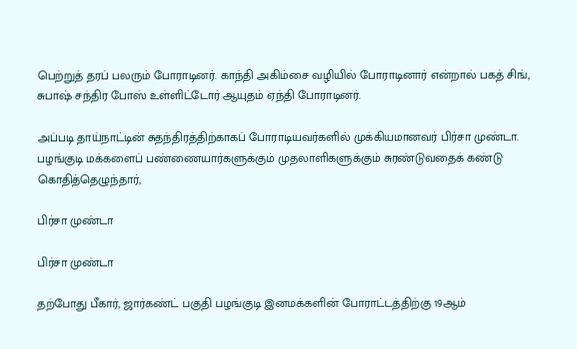பெற்றுத் தரப் பலரும் போராடினர். காந்தி அகிம்சை வழியில் போராடினார் என்றால் பகத் சிங், சுபாஷ் சந்திர போஸ் உள்ளிட்டோர் ஆயுதம் ஏந்தி போராடினர்.

அப்படி தாய்நாட்டின் சுதந்திரத்திற்காகப் போராடியவர்களில் முக்கியமானவர் பிர்சா முண்டா. பழங்குடி மக்களைப் பண்ணையார்களுக்கும் முதலாளிகளுக்கும் சுரண்டுவதைக் கண்டு கொதித்தெழுந்தார்,

பிர்சா முண்டா

பிர்சா முண்டா

தற்போது பீகார், ஜார்கண்ட் பகுதி பழங்குடி இனமக்களின் போராட்டத்திற்கு 19ஆம்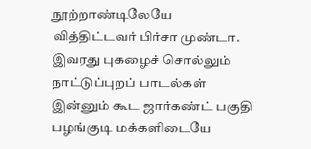நூற்றாண்டிலேயே வித்திட்டவர் பிர்சா முண்டா. இவரது புகழைச் சொல்லும் நாட்டுப்புறப் பாடல்கள் இன்னும் கூட ஜார்கண்ட் பகுதி பழங்குடி மக்களிடையே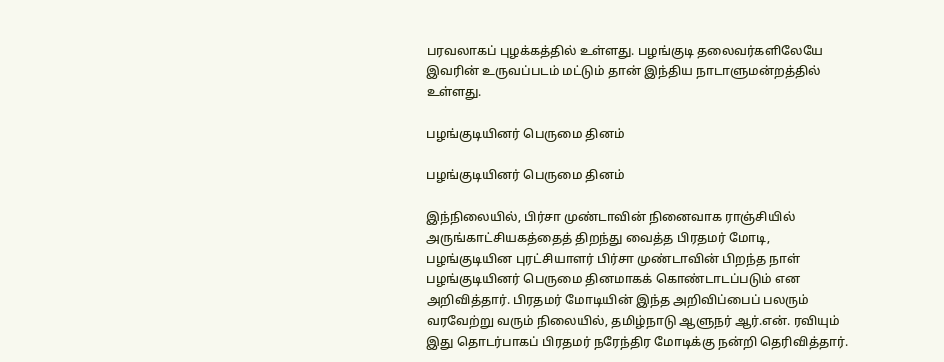பரவலாகப் புழக்கத்தில் உள்ளது. பழங்குடி தலைவர்களிலேயே இவரின் உருவப்படம் மட்டும் தான் இந்திய நாடாளுமன்றத்தில் உள்ளது.

பழங்குடியினர் பெருமை தினம்

பழங்குடியினர் பெருமை தினம்

இந்நிலையில், பிர்சா முண்டாவின் நினைவாக ராஞ்சியில் அருங்காட்சியகத்தைத் திறந்து வைத்த பிரதமர் மோடி, பழங்குடியின புரட்சியாளர் பிர்சா முண்டாவின் பிறந்த நாள் பழங்குடியினர் பெருமை தினமாகக் கொண்டாடப்படும் என அறிவித்தார். பிரதமர் மோடியின் இந்த அறிவிப்பைப் பலரும் வரவேற்று வரும் நிலையில், தமிழ்நாடு ஆளுநர் ஆர்.என். ரவியும் இது தொடர்பாகப் பிரதமர் நரேந்திர மோடிக்கு நன்றி தெரிவித்தார்.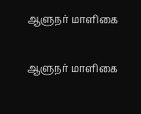ஆளுநர் மாளிகை

ஆளுநர் மாளிகை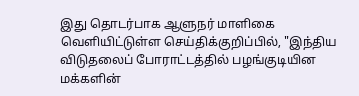இது தொடர்பாக ஆளுநர் மாளிகை வெளியிட்டுள்ள செய்திக்குறிப்பில், "இந்திய விடுதலைப் போராட்டத்தில் பழங்குடியின மக்களின்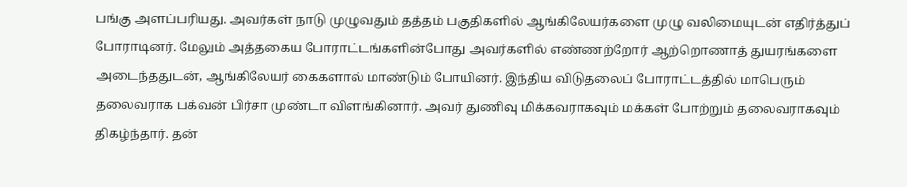பங்கு அளப்பரியது. அவர்கள் நாடு முழுவதும் தத்தம் பகுதிகளில் ஆங்கிலேயர்களை முழு வலிமையுடன் எதிர்த்துப் போராடினர். மேலும் அத்தகைய போராட்டங்களின்போது அவர்களில் எண்ணற்றோர் ஆற்றொணாத் துயரங்களை அடைந்ததுடன், ஆங்கிலேயர் கைகளால் மாண்டும் போயினர். இந்திய விடுதலைப் போராட்டத்தில் மாபெரும் தலைவராக பக்வன் பிர்சா முண்டா விளங்கினார். அவர் துணிவு மிக்கவராகவும் மக்கள் போற்றும் தலைவராகவும் திகழ்ந்தார். தன்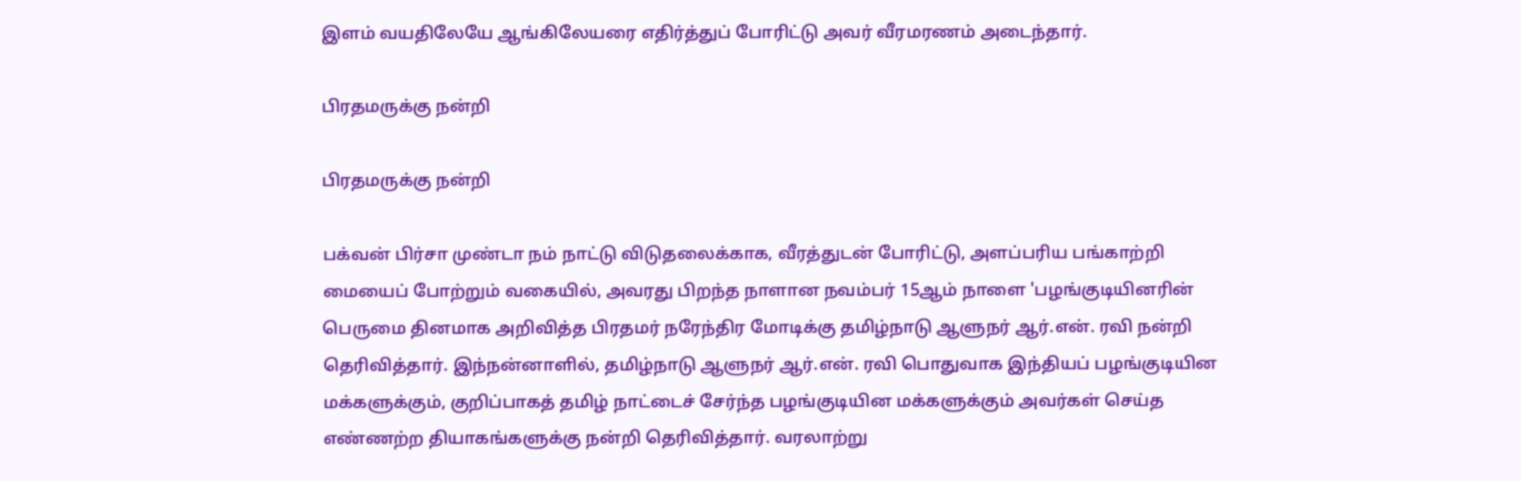இளம் வயதிலேயே ஆங்கிலேயரை எதிர்த்துப் போரிட்டு அவர் வீரமரணம் அடைந்தார்.

பிரதமருக்கு நன்றி

பிரதமருக்கு நன்றி

பக்வன் பிர்சா முண்டா நம் நாட்டு விடுதலைக்காக, வீரத்துடன் போரிட்டு, அளப்பரிய பங்காற்றி மையைப் போற்றும் வகையில், அவரது பிறந்த நாளான நவம்பர் 15ஆம் நாளை 'பழங்குடியினரின் பெருமை தினமாக அறிவித்த பிரதமர் நரேந்திர மோடிக்கு தமிழ்நாடு ஆளுநர் ஆர்.என். ரவி நன்றி தெரிவித்தார். இந்நன்னாளில், தமிழ்நாடு ஆளுநர் ஆர்.என். ரவி பொதுவாக இந்தியப் பழங்குடியின மக்களுக்கும், குறிப்பாகத் தமிழ் நாட்டைச் சேர்ந்த பழங்குடியின மக்களுக்கும் அவர்கள் செய்த எண்ணற்ற தியாகங்களுக்கு நன்றி தெரிவித்தார். வரலாற்று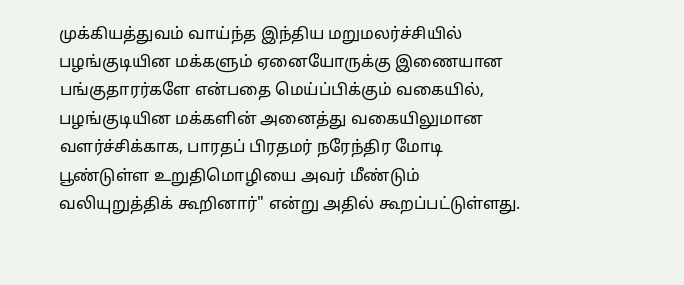முக்கியத்துவம் வாய்ந்த இந்திய மறுமலர்ச்சியில் பழங்குடியின மக்களும் ஏனையோருக்கு இணையான பங்குதாரர்களே என்பதை மெய்ப்பிக்கும் வகையில், பழங்குடியின மக்களின் அனைத்து வகையிலுமான வளர்ச்சிக்காக, பாரதப் பிரதமர் நரேந்திர மோடி பூண்டுள்ள உறுதிமொழியை அவர் மீண்டும் வலியுறுத்திக் கூறினார்" என்று அதில் கூறப்பட்டுள்ளது.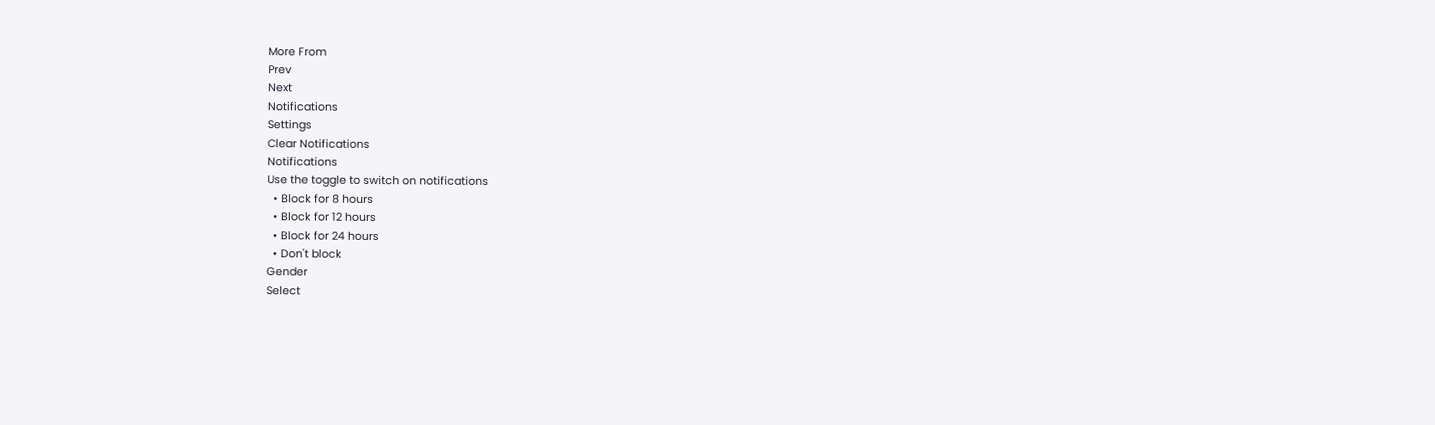More From
Prev
Next
Notifications
Settings
Clear Notifications
Notifications
Use the toggle to switch on notifications
  • Block for 8 hours
  • Block for 12 hours
  • Block for 24 hours
  • Don't block
Gender
Select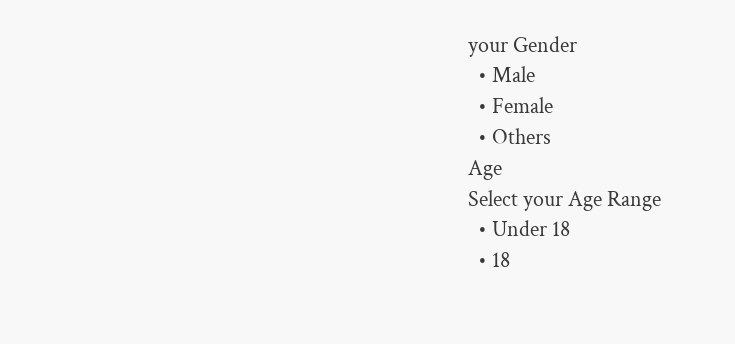your Gender
  • Male
  • Female
  • Others
Age
Select your Age Range
  • Under 18
  • 18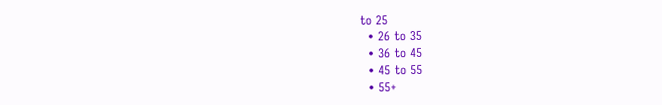to 25
  • 26 to 35
  • 36 to 45
  • 45 to 55
  • 55+